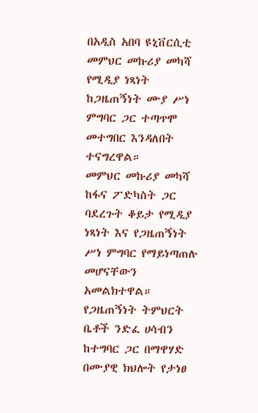በአዲስ አበባ ዩኒቨርሲቲ መምህር መኩሪያ መካሻ የሚዲያ ነጻነት ከጋዜጠኝነት ሙያ ሥነ ምግባር ጋር ተጣጥሞ መተግበር እንዳለበት ተናግረዋል።
መምህር መኩሪያ መካሻ ከፋና ፖድካስት ጋር ባደረጉት ቆይታ የሚዲያ ነጻነት እና የጋዜጠኝነት ሥነ ምግባር የማይነጣጠሉ መሆናቸውን አመልክተዋል።
የጋዜጠኝነት ትምህርት ቤቶች ንድፈ ሀሳብን ከተግባር ጋር በማዋሃድ በሙያዊ ክህሎት የታነፀ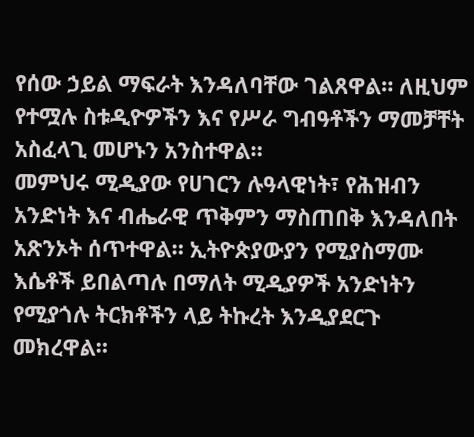የሰው ኃይል ማፍራት እንዳለባቸው ገልጸዋል። ለዚህም የተሟሉ ስቱዲዮዎችን እና የሥራ ግብዓቶችን ማመቻቸት አስፈላጊ መሆኑን አንስተዋል።
መምህሩ ሚዲያው የሀገርን ሉዓላዊነት፣ የሕዝብን አንድነት እና ብሔራዊ ጥቅምን ማስጠበቅ እንዳለበት አጽንኦት ሰጥተዋል። ኢትዮጵያውያን የሚያስማሙ እሴቶች ይበልጣሉ በማለት ሚዲያዎች አንድነትን የሚያጎሉ ትርክቶችን ላይ ትኩረት እንዲያደርጉ መክረዋል።